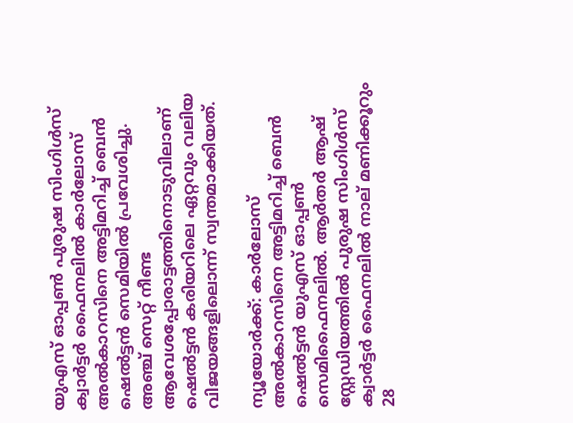യുഎസ് ഓപ്പണ്‍ പുരുഷ സിംഗിള്‍സ് ക്വാര്‍ട്ടര്‍ ഫൈനലില്‍ കാര്‍ലോസ് അല്‍കാറസിനെ അട്ടിമറിച്ച് ബെന്‍ ഷെല്‍ട്ടന്‍ സെമിയില്‍ പ്രവേശിച്ചു. അഞ്ച് സെറ്റ് നീണ്ട ആവേശപ്പോരാട്ടത്തിനൊടുവിലാണ് ഷെല്‍ട്ടന്‍ കരിയറിലെ ഏറ്റവും വലിയ വിജയങ്ങളിലൊന്ന് സ്വന്തമാക്കിയത്.

ന്യൂയോര്‍ക്ക്: കാര്‍ലോസ് അല്‍കാറസിനെ അട്ടിമറിച്ച് ബെന്‍ ഷെല്‍ട്ടന്‍ യുഎസ് ഓപ്പണ്‍ സെമിഫൈനലില്‍. ആര്‍തര്‍ ആഷ് സ്റ്റേഡിയത്തില്‍ പുരുഷ സിംഗിള്‍സ് ക്വാര്‍ട്ടര്‍ ഫൈനലില്‍ നാല് മണിക്കൂറും 28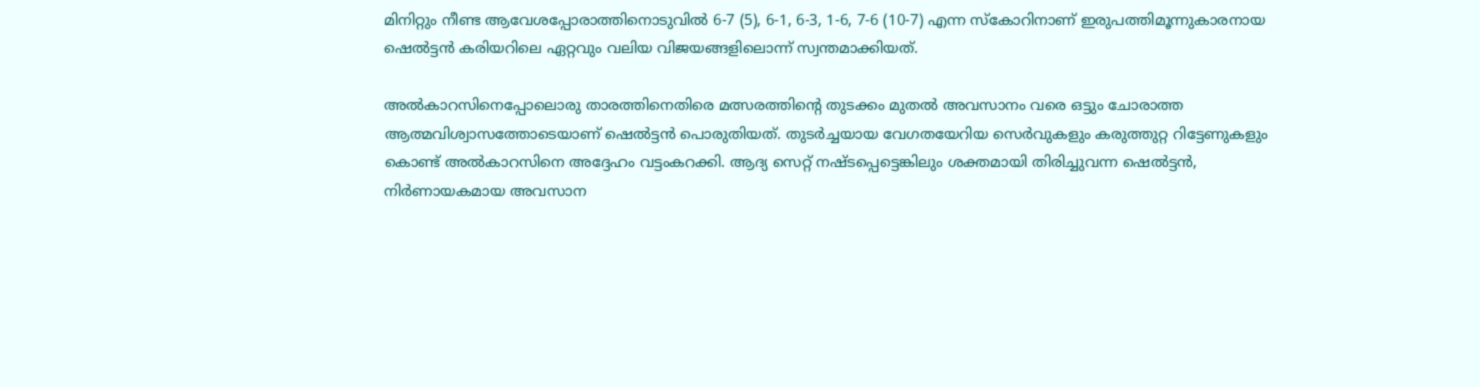മിനിറ്റും നീണ്ട ആവേശപ്പോരാത്തിനൊടുവില്‍ 6-7 (5), 6-1, 6-3, 1-6, 7-6 (10-7) എന്ന സ്‌കോറിനാണ് ഇരുപത്തിമൂന്നുകാരനായ ഷെല്‍ട്ടന്‍ കരിയറിലെ ഏറ്റവും വലിയ വിജയങ്ങളിലൊന്ന് സ്വന്തമാക്കിയത്.

അല്‍കാറസിനെപ്പോലൊരു താരത്തിനെതിരെ മത്സരത്തിന്റെ തുടക്കം മുതല്‍ അവസാനം വരെ ഒട്ടും ചോരാത്ത ആത്മവിശ്വാസത്തോടെയാണ് ഷെല്‍ട്ടന്‍ പൊരുതിയത്. തുടര്‍ച്ചയായ വേഗതയേറിയ സെര്‍വുകളും കരുത്തുറ്റ റിട്ടേണുകളും കൊണ്ട് അല്‍കാറസിനെ അദ്ദേഹം വട്ടംകറക്കി. ആദ്യ സെറ്റ് നഷ്ടപ്പെട്ടെങ്കിലും ശക്തമായി തിരിച്ചുവന്ന ഷെല്‍ട്ടന്‍, നിര്‍ണായകമായ അവസാന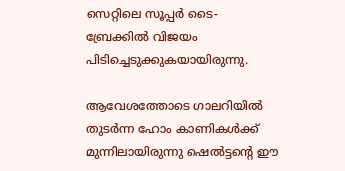സെറ്റിലെ സൂപ്പര്‍ ടൈ-ബ്രേക്കില്‍ വിജയം പിടിച്ചെടുക്കുകയായിരുന്നു.

ആവേശത്തോടെ ഗാലറിയില്‍ തുടര്‍ന്ന ഹോം കാണികള്‍ക്ക് മുന്നിലായിരുന്നു ഷെല്‍ട്ടന്റെ ഈ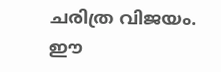ചരിത്ര വിജയം. ഈ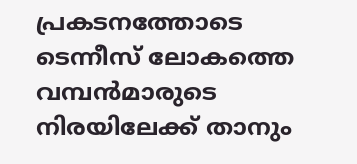പ്രകടനത്തോടെ ടെന്നീസ് ലോകത്തെ വമ്പന്‍മാരുടെ നിരയിലേക്ക് താനും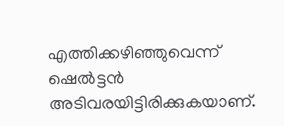എത്തിക്കഴിഞ്ഞുവെന്ന് ഷെല്‍ട്ടന്‍ അടിവരയിട്ടിരിക്കുകയാണ്.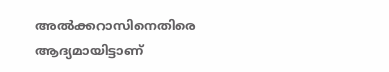അല്‍ക്കറാസിനെതിരെ ആദ്യമായിട്ടാണ്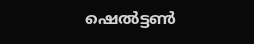ഷെല്‍ട്ടണ്‍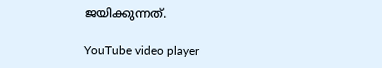ജയിക്കുന്നത്.

YouTube video player